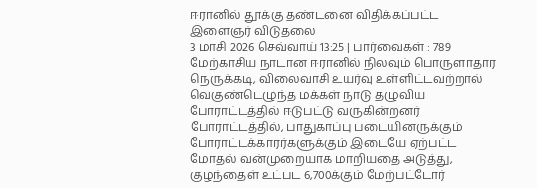ஈரானில் தூக்கு தண்டனை விதிக்கப்பட்ட இளைஞர் விடுதலை
3 மாசி 2026 செவ்வாய் 13:25 | பார்வைகள் : 789
மேற்காசிய நாடான ஈரானில் நிலவும் பொருளாதார நெருக்கடி, விலைவாசி உயர்வு உள்ளிட்டவற்றால் வெகுண்டெழுந்த மக்கள் நாடு தழுவிய போராட்டத்தில் ஈடுபட்டு வருகின்றனர்
போராட்டத்தில், பாதுகாப்பு படையினருக்கும் போராட்டக்காரர்களுக்கும் இடையே ஏற்பட்ட மோதல் வன்முறையாக மாறியதை அடுத்து, குழந்தைள் உட்பட 6,700க்கும் மேற்பட்டோர்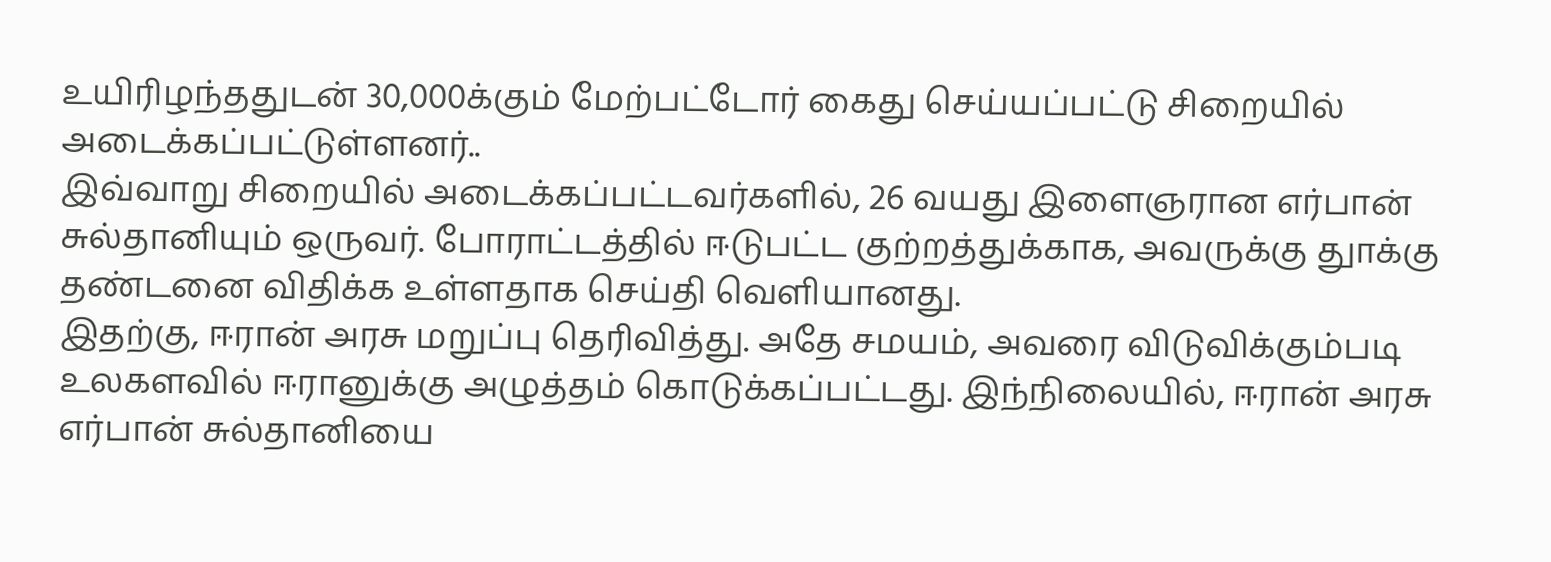உயிரிழந்ததுடன் 30,000க்கும் மேற்பட்டோர் கைது செய்யப்பட்டு சிறையில் அடைக்கப்பட்டுள்ளனர்..
இவ்வாறு சிறையில் அடைக்கப்பட்டவர்களில், 26 வயது இளைஞரான எர்பான் சுல்தானியும் ஒருவர். போராட்டத்தில் ஈடுபட்ட குற்றத்துக்காக, அவருக்கு துாக்கு தண்டனை விதிக்க உள்ளதாக செய்தி வெளியானது.
இதற்கு, ஈரான் அரசு மறுப்பு தெரிவித்து. அதே சமயம், அவரை விடுவிக்கும்படி உலகளவில் ஈரானுக்கு அழுத்தம் கொடுக்கப்பட்டது. இந்நிலையில், ஈரான் அரசு எர்பான் சுல்தானியை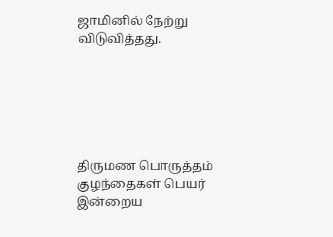ஜாமினில் நேற்று விடுவித்தது.






திருமண பொருத்தம்
குழந்தைகள் பெயர்
இன்றைய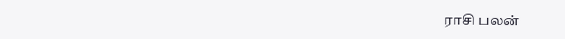ராசி பலன்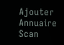Ajouter
Annuaire
Scan